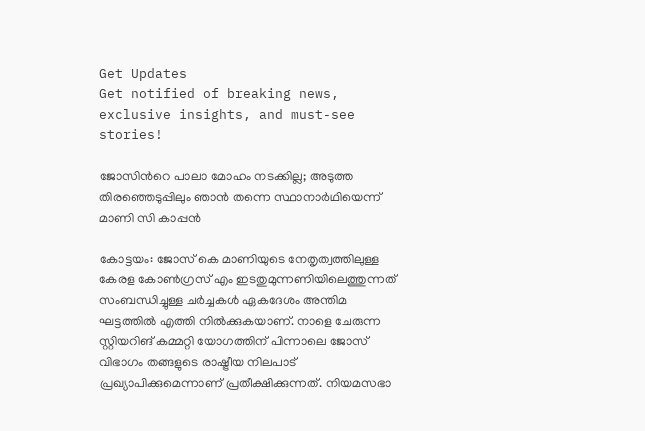Get Updates
Get notified of breaking news, exclusive insights, and must-see stories!

ജോസിന്‍റെ പാലാ മോഹം നടക്കില്ല; അടുത്ത തിരഞ്ഞെടുപ്പിലും ഞാൻ തന്നെ സ്ഥാനാർഥിയെന്ന് മാണി സി കാപ്പന്‍

കോട്ടയം: ജോസ് കെ മാണിയുടെ നേതൃത്വത്തിലുള്ള കേരള കോണ്‍ഗ്രസ് എം ഇടതുമുന്നണിയിലെത്തുന്നത് സംബന്ധിച്ചുള്ള ചര്‍ച്ചകള്‍ ഏകദേശം അന്തിമ ഘട്ടത്തില്‍ എത്തി നില്‍ക്കുകയാണ്. നാളെ ചേരുന്ന സ്റ്റിയറിങ് കമ്മറ്റി യോഗത്തിന് പിന്നാലെ ജോസ് വിഭാഗം തങ്ങളുടെ രാഷ്ട്രീയ നിലപാട് പ്രഖ്യാപിക്കുമെന്നാണ് പ്രതീക്ഷിക്കുന്നത്. നിയമസഭാ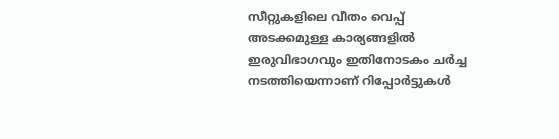സീറ്റുകളിലെ വീതം വെപ്പ് അടക്കമുള്ള കാര്യങ്ങളില്‍ ഇരുവിഭാഗവും ഇതിനോടകം ചര്‍ച്ച നടത്തിയെന്നാണ് റിപ്പോര്‍ട്ടുകള്‍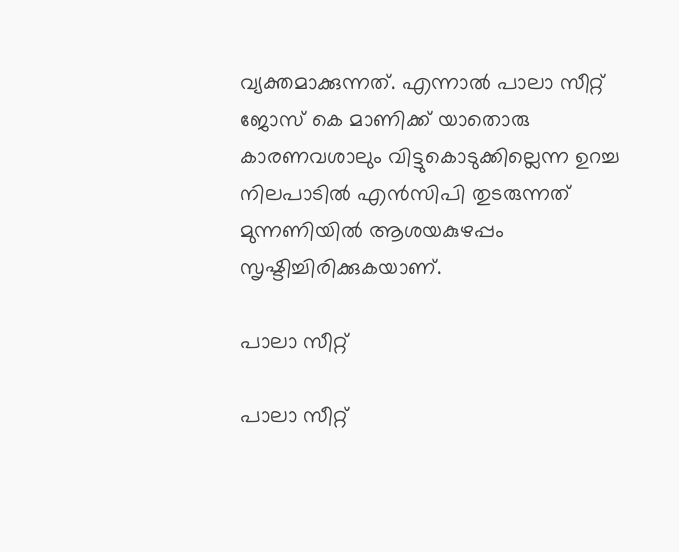വ്യക്തമാക്കുന്നത്. എന്നാല്‍ പാലാ സീറ്റ് ജോസ് കെ മാണിക്ക് യാതൊരു കാരണവശാലും വിട്ടുകൊടുക്കില്ലെന്ന ഉറച്ച നിലപാടില്‍ എന്‍സിപി തുടരുന്നത് മുന്നണിയില്‍ ആശയകുഴപ്പം സൃഷ്ടിച്ചിരിക്കുകയാണ്.

പാലാ സീറ്റ്

പാലാ സീറ്റ്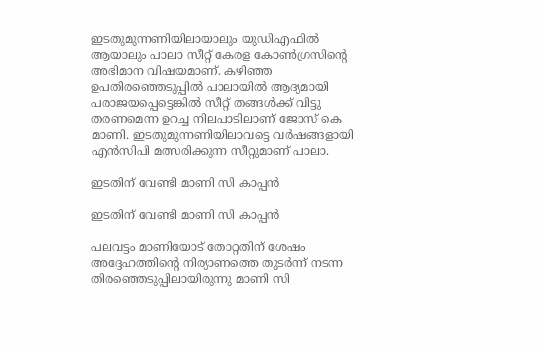ഇടതുമുന്നണിയിലായാലും യുഡിഎഫില്‍ ആയാലും പാലാ സീറ്റ് കേരള കോണ്‍ഗ്രസിന്‍റെ അഭിമാന വിഷയമാണ്. കഴിഞ്ഞ ഉപതിരഞ്ഞെടുപ്പില്‍ പാലായില്‍ ആദ്യമായി പരാജയപ്പെട്ടെങ്കില്‍ സീറ്റ് തങ്ങള്‍ക്ക് വിട്ടു തരണമെന്ന ഉറച്ച നിലപാടിലാണ് ജോസ് കെ മാണി. ഇടതുമുന്നണിയിലാവട്ടെ വര്‍ഷങ്ങളായി എന്‍സിപി മത്സരിക്കുന്ന സീറ്റുമാണ് പാലാ.

ഇടതിന് വേണ്ടി മാണി സി കാപ്പന്‍

ഇടതിന് വേണ്ടി മാണി സി കാപ്പന്‍

പലവട്ടം മാണിയോട് തോറ്റതിന് ശേഷം അദ്ദേഹത്തിന്‍റെ നിര്യാണത്തെ തുടര്‍ന്ന് നടന്ന തിരഞ്ഞെടുപ്പിലായിരുന്നു മാണി സി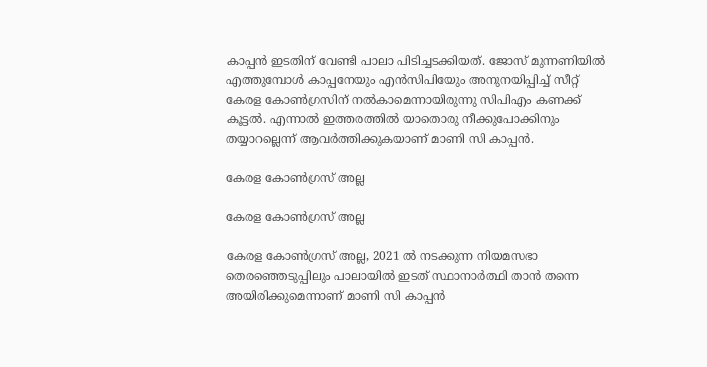കാപ്പന്‍ ഇടതിന് വേണ്ടി പാലാ പിടിച്ചടക്കിയത്. ജോസ് മുന്നണിയില്‍ എത്തുമ്പോള്‍ കാപ്പനേയും എന്‍സിപിയേും അനുനയിപ്പിച്ച് സീറ്റ് കേരള കോണ്‍ഗ്രസിന് നല്‍കാമെന്നായിരുന്നു സിപിഎം കണക്ക് കൂട്ടല്‍. എന്നാല്‍ ഇത്തരത്തില്‍ യാതൊരു നീക്കുപോക്കിനും തയ്യാറല്ലെന്ന് ആവര്‍ത്തിക്കുകയാണ് മാണി സി കാപ്പന്‍.

കേരള കോണ്‍ഗ്രസ് അല്ല

കേരള കോണ്‍ഗ്രസ് അല്ല

കേരള കോണ്‍ഗ്രസ് അല്ല, 2021 ൽ നടക്കുന്ന നിയമസഭാ തെരഞ്ഞെടുപ്പിലും പാലായിൽ ഇടത് സ്ഥാനാർത്ഥി താൻ തന്നെ അയിരിക്കുമെന്നാണ് മാണി സി കാപ്പൻ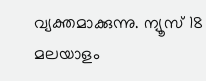വ്യക്തമാക്കുന്നു. ന്യൂസ് 18 മലയാളം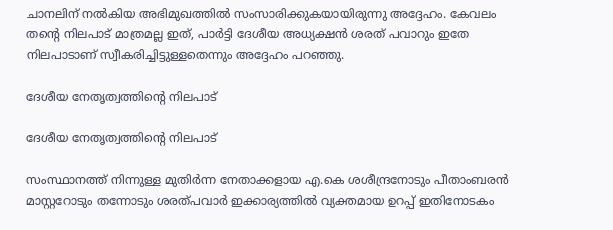ചാനലിന് നല്‍കിയ അഭിമുഖത്തില്‍ സംസാരിക്കുകയായിരുന്നു അദ്ദേഹം. കേവലം തന്റെ നിലപാട് മാത്രമല്ല ഇത്, പാര്‍ട്ടി ദേശീയ അധ്യക്ഷൻ ശരത് പവാറും ഇതേ നിലപാടാണ് സ്വീകരിച്ചിട്ടുള്ളതെന്നും അദ്ദേഹം പറഞ്ഞു.

ദേശീയ നേതൃത്വത്തിന്‍റെ നിലപാട്

ദേശീയ നേതൃത്വത്തിന്‍റെ നിലപാട്

സംസ്ഥാനത്ത് നിന്നുള്ള മുതിർന്ന നേതാക്കളായ എ.കെ ശശീന്ദ്രനോടും പീതാംബരൻ മാസ്റ്ററോടും തന്നോടും ശരത്പവാർ ഇക്കാര്യത്തിൽ വ്യക്തമായ ഉറപ്പ് ഇതിനോടകം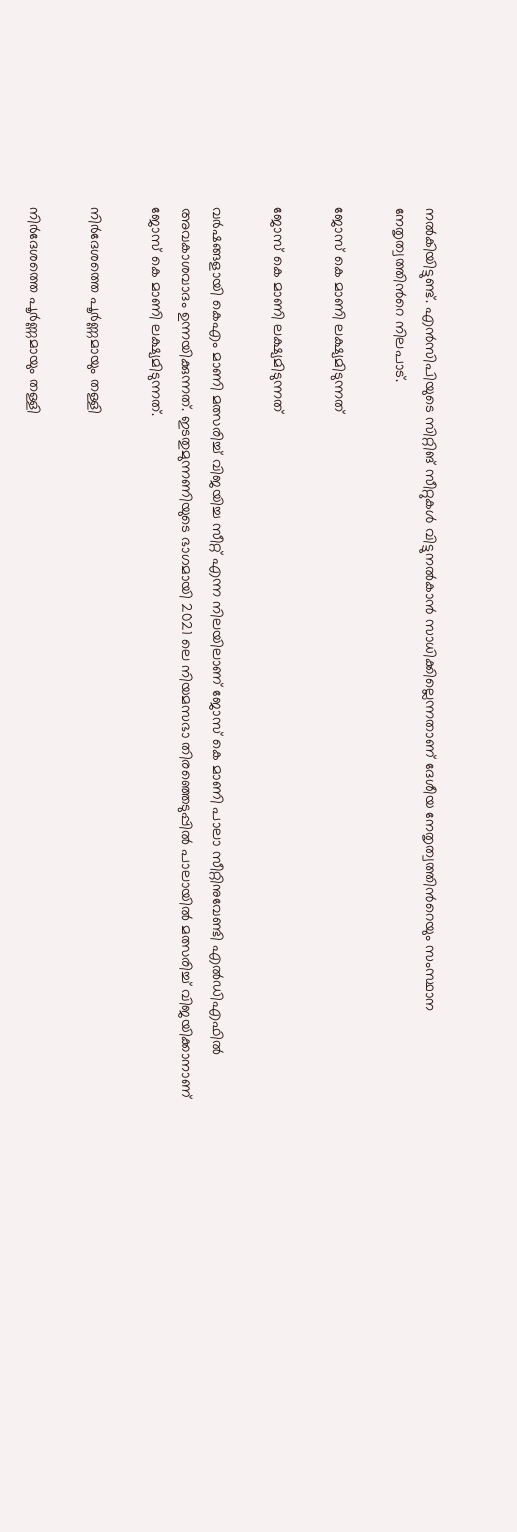നല്‍കിയിട്ടുണ്ട്. എന്‍സിപിയുടെ സിറ്റിങ് സീറ്റുകള്‍ വിട്ടുനല്‍കാന്‍ സാധിക്കില്ലെന്നതാണ് ദേശീയ നേതൃത്വത്തിന്‍റെയും സംസ്ഥാന നേതൃത്വത്തിന്‍റെ നിലപാട്.

ജോസ് കെ മാണി ലക്ഷ്യമിടുന്നത്

ജോസ് കെ മാണി ലക്ഷ്യമിടുന്നത്

വര്‍ഷങ്ങളായി കെഎം മാണി മത്സരിച്ച് വിജയിച്ച സീറ്റ് എന്ന നിലയിലാണ് ജോസ് കെ മാണി പാലാ സീറ്റിനുവേണ്ടി എൽഡിഎഫിൽ അവകാശവാദം ഉന്നയിക്കുന്നത്. ഇടതുമുന്നണിയുടെ ഭാഗമായി 2021 ലെ നിയമസഭാ തിരഞ്ഞെടുപ്പില്‍ പാലായില്‍ മത്സരിച്ച് വിജയിക്കാനാണ് ജോസ് കെ മാണി ലക്ഷ്യമിടുന്നത്.

നിര്‍ദേശത്തെ പൂര്‍ണ്ണമായും തള്ളി

നിര്‍ദേശത്തെ പൂര്‍ണ്ണമായും തള്ളി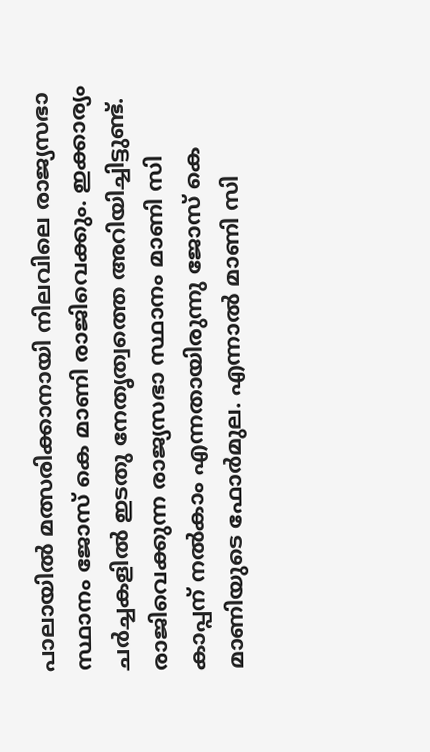പാലായില്‍ മത്സരിക്കാനായി നിലവിലെ രാജ്യസഭാ സ്ഥാനം ജോസ് കെ മാണി രാജിവെക്കും. ഇക്കാര്യം ചർച്ചകളിൽ ഇടതു നേതൃത്വത്തെ അറിയിച്ചിട്ടുണ്ട്. രാജിവെക്കുന്ന രാജ്യസഭാ സ്ഥാനം മാണി സി കാപ്പന് നൽകാം എന്നതായിരുന്നു ജോസ് കെ മാണിയുടെ ഫോർമുല. എന്നാല്‍ മാണി സി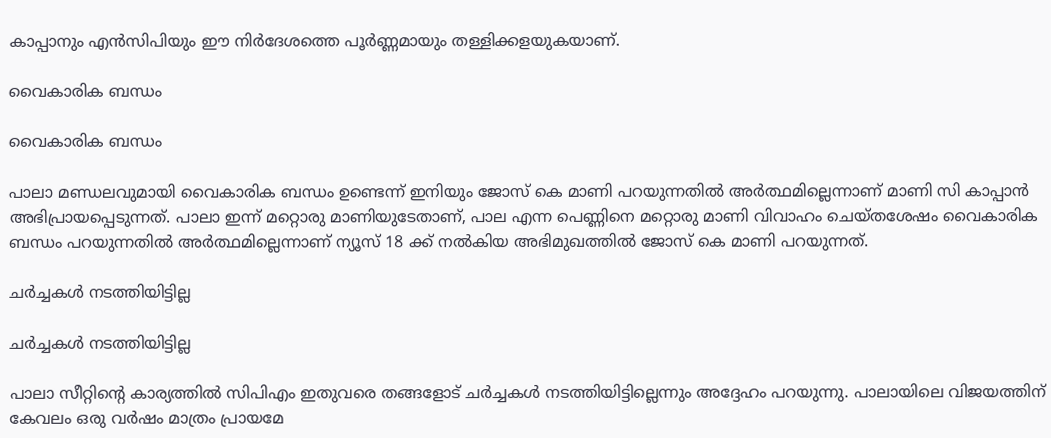കാപ്പാനും എന്‍സിപിയും ഈ നിര്‍ദേശത്തെ പൂര്‍ണ്ണമായും തള്ളിക്കളയുകയാണ്.

വൈകാരിക ബന്ധം

വൈകാരിക ബന്ധം

പാലാ മണ്ഡലവുമായി വൈകാരിക ബന്ധം ഉണ്ടെന്ന് ഇനിയും ജോസ് കെ മാണി പറയുന്നതില്‍ അര്‍ത്ഥമില്ലെന്നാണ് മാണി സി കാപ്പാന്‍ അഭിപ്രായപ്പെടുന്നത്. പാലാ ഇന്ന് മറ്റൊരു മാണിയുടേതാണ്, പാല എന്ന പെണ്ണിനെ മറ്റൊരു മാണി വിവാഹം ചെയ്തശേഷം വൈകാരിക ബന്ധം പറയുന്നതിൽ അർത്ഥമില്ലെന്നാണ് ന്യൂസ് 18 ക്ക് നല്‍കിയ അഭിമുഖത്തില്‍ ജോസ് കെ മാണി പറയുന്നത്.

ചര്‍ച്ചകള്‍ നടത്തിയിട്ടില്ല

ചര്‍ച്ചകള്‍ നടത്തിയിട്ടില്ല

പാലാ സീറ്റിന്‍റെ കാര്യത്തില്‍ സിപിഎം ഇതുവരെ തങ്ങളോട് ചര്‍ച്ചകള്‍ നടത്തിയിട്ടില്ലെന്നും അദ്ദേഹം പറയുന്നു. പാലായിലെ വിജയത്തിന് കേവലം ഒരു വര്‍ഷം മാത്രം പ്രായമേ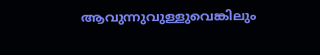ആവുന്നുവുള്ളുവെങ്കിലും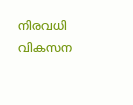നിരവധി വികസന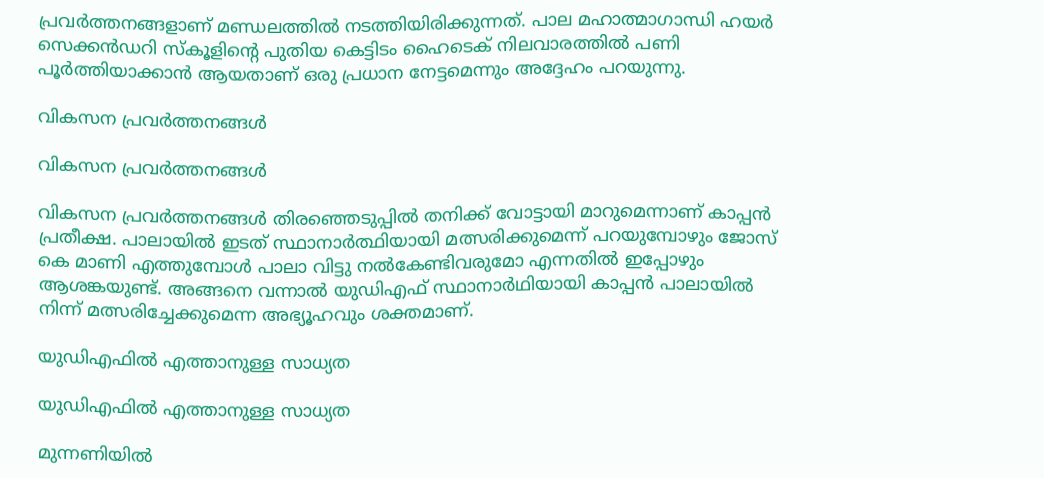പ്രവര്‍ത്തനങ്ങളാണ് മണ്ഡ‍ലത്തില്‍ നടത്തിയിരിക്കുന്നത്. പാല മഹാത്മാഗാന്ധി ഹയർ സെക്കൻഡറി സ്കൂളിന്റെ പുതിയ കെട്ടിടം ഹൈടെക് നിലവാരത്തിൽ പണി പൂർത്തിയാക്കാൻ ആയതാണ് ഒരു പ്രധാന നേട്ടമെന്നും അദ്ദേഹം പറയുന്നു.

വികസന പ്രവര്‍ത്തനങ്ങള്‍

വികസന പ്രവര്‍ത്തനങ്ങള്‍

വികസന പ്രവര്‍ത്തനങ്ങള്‍ തിരഞ്ഞെടുപ്പില്‍ തനിക്ക് വോട്ടായി മാറുമെന്നാണ് കാപ്പന്‍ പ്രതീക്ഷ. പാലായില്‍ ഇടത് സ്ഥാനാര്‍ത്ഥിയായി മത്സരിക്കുമെന്ന് പറയുമ്പോഴും ജോസ് കെ മാണി എത്തുമ്പോൾ പാലാ വിട്ടു നൽകേണ്ടിവരുമോ എന്നതില്‍ ഇപ്പോഴും ആശങ്കയുണ്ട്. അങ്ങനെ വന്നാൽ യുഡിഎഫ് സ്ഥാനാർഥിയായി കാപ്പൻ പാലായിൽ നിന്ന് മത്സരിച്ചേക്കുമെന്ന അഭ്യൂഹവും ശക്തമാണ്.

യുഡിഎഫില്‍ എത്താനുള്ള സാധ്യത

യുഡിഎഫില്‍ എത്താനുള്ള സാധ്യത

മുന്നണിയില്‍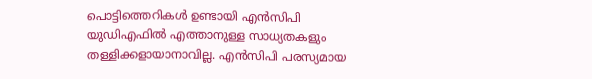പൊട്ടിത്തെറികള്‍ ഉണ്ടായി എന്‍സിപി യുഡിഎഫില്‍ എത്താനുള്ള സാധ്യതകളും തള്ളിക്കളായാനാവില്ല. എന്‍സിപി പരസ്യമായ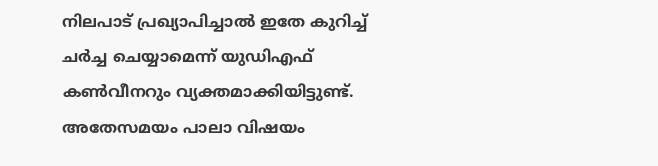നിലപാട് പ്രഖ്യാപിച്ചാല്‍ ഇതേ കുറിച്ച് ചര്‍ച്ച ചെയ്യാമെന്ന് യുഡിഎഫ് കണ്‍വീനറും വ്യക്തമാക്കിയിട്ടുണ്ട്. അതേസമയം പാലാ വിഷയം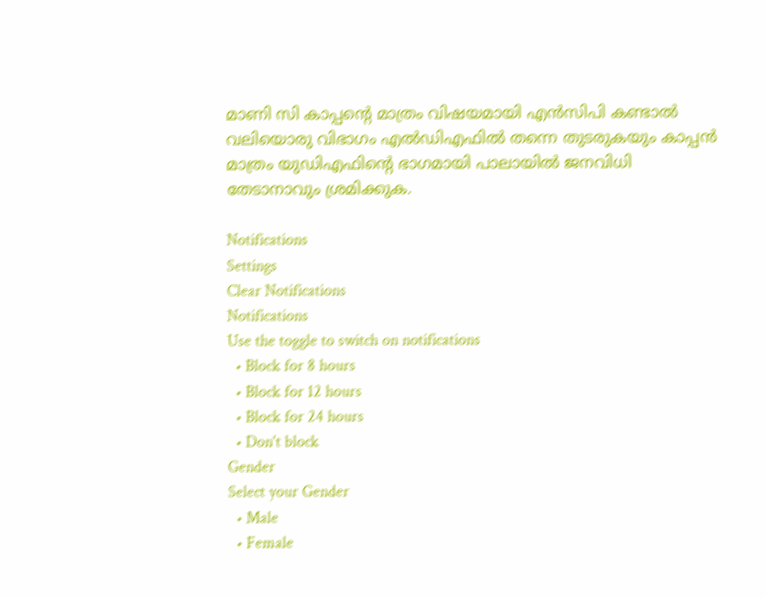മാണി സി കാപ്പന്‍റെ മാത്രം വിഷയമായി എന്‍സിപി കണ്ടാല്‍ വലിയൊരു വിഭാഗം എല്‍ഡിഎഫില്‍ തന്നെ തുടരുകയും കാപ്പന്‍ മാത്രം യുഡിഎഫിന്‍റെ ഭാഗമായി പാലായില്‍ ജനവിധി തേടാനാവും ശ്രമിക്കുക.

Notifications
Settings
Clear Notifications
Notifications
Use the toggle to switch on notifications
  • Block for 8 hours
  • Block for 12 hours
  • Block for 24 hours
  • Don't block
Gender
Select your Gender
  • Male
  • Female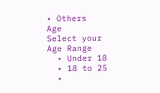• Others
Age
Select your Age Range
  • Under 18
  • 18 to 25
  •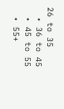26 to 35
  • 36 to 45
  • 45 to 55
  • 55+